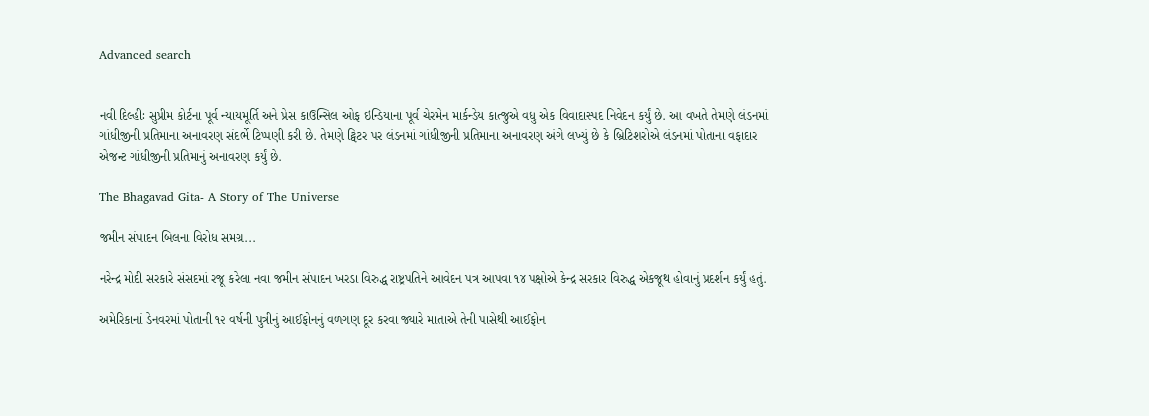Advanced search


નવી દિલ્હીઃ સુપ્રીમ કોર્ટના પૂર્વ ન્યાયમૂર્તિ અને પ્રેસ કાઉન્સિલ ઓફ ઇન્ડિયાના પૂર્વ ચેરમેન માર્કન્ડેય કાત્જુએ વધુ એક વિવાદાસ્પદ નિવેદન કર્યું છે. આ વખતે તેમણે લંડનમાં ગાંધીજીની પ્રતિમાના અનાવરણ સંદર્ભે ટિપ્પણી કરી છે. તેમણે ટ્વિટર પર લંડનમાં ગાંધીજીની પ્રતિમાના અનાવરણ અંગે લખ્યું છે કે બ્રિટિશરોએ લંડનમાં પોતાના વફાદાર એજન્ટ ગાંધીજીની પ્રતિમાનું અનાવરણ કર્યું છે.

The Bhagavad Gita- A Story of The Universe

જમીન સંપાદન બિલના વિરોધ સમગ્ર...

નરેન્દ્ર મોદી સરકારે સંસદમાં રજૂ કરેલા નવા જમીન સંપાદન ખરડા વિરુદ્ધ રાષ્ટ્રપતિને આવેદન પત્ર આપવા ૧૪ પક્ષોએ કેન્દ્ર સરકાર વિરુદ્ધ એકજૂથ હોવાનું પ્રદર્શન કર્યું હતું.

અમેરિકાનાં ડેનવરમાં પોતાની ૧૨ વર્ષની પુત્રીનું આઈફોનનું વળગણ દૂર કરવા જ્યારે માતાએ તેની પાસેથી આઈફોન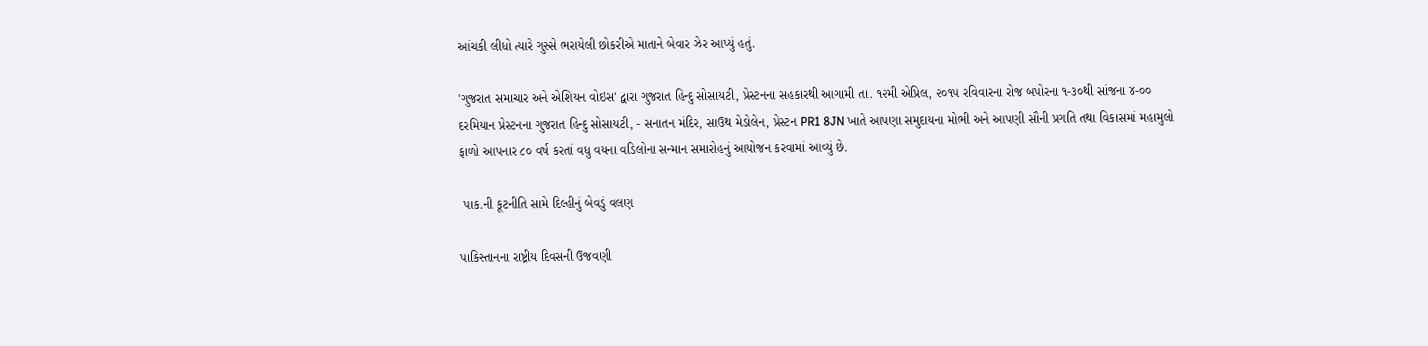આંચકી લીધો ત્યારે ગુસ્સે ભરાયેલી છોકરીએ માતાને બેવાર ઝેર આપ્યું હતું.

'ગુજરાત સમાચાર અને એશિયન વોઇસ' દ્વારા ગુજરાત હિન્દુ સોસાયટી, પ્રેસ્ટનના સહકારથી આગામી તા. ૧૨મી એપ્રિલ, ૨૦૧૫ રવિવારના રોજ બપોરના ૧-૩૦થી સાંજના ૪-૦૦ દરમિયાન પ્રેસ્ટનના ગુજરાત હિન્દુ સોસાયટી, - સનાતન મંદિર, સાઉથ મેડોલેન, પ્રેસ્ટન PR1 8JN ખાતે આપણા સમુદાયના મોભી અને આપણી સૌની પ્રગતિ તથા વિકાસમાં મહામુલો ફાળો આપનાર ૮૦ વર્ષ કરતાં વધુ વયના વડિલોના સન્માન સમારોહનું આયોજન કરવામાં આવ્યું છે.

 પાક.ની કૂટનીતિ સામે દિલ્હીનું બેવડું વલણ

પાકિસ્તાનના રાષ્ટ્રીય દિવસની ઉજવણી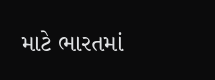માટે ભારતમાં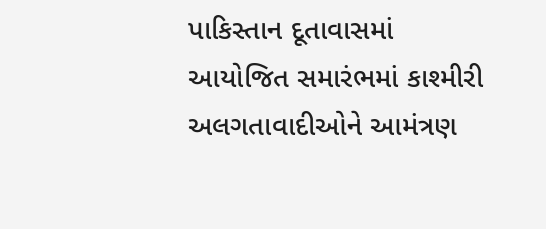પાકિસ્તાન દૂતાવાસમાં આયોજિત સમારંભમાં કાશ્મીરી અલગતાવાદીઓને આમંત્રણ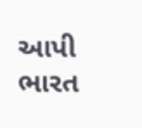આપી ભારત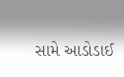સામે આડોડાઈ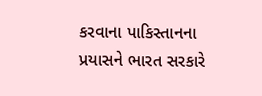કરવાના પાકિસ્તાનના પ્રયાસને ભારત સરકારે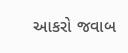આકરો જવાબ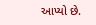આપ્યો છે.